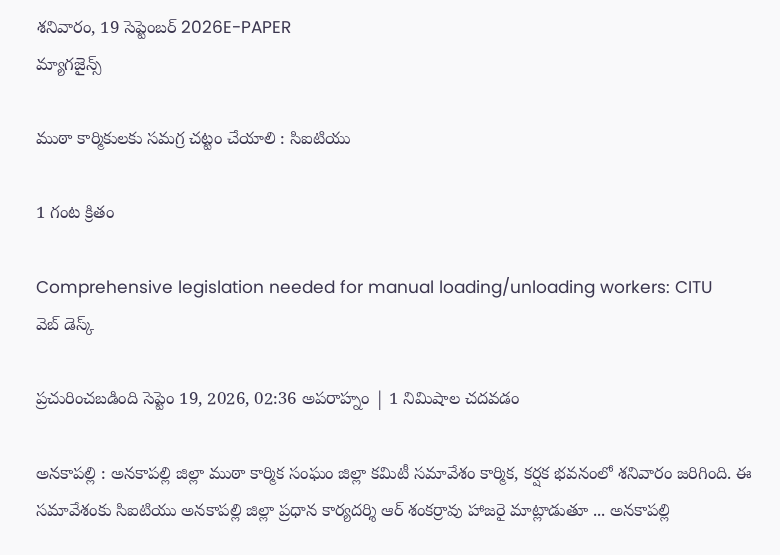శనివారం, 19 సెప్టెంబర్ 2026E-PAPER
మ్యాగజైన్స్

ముఠా కార్మికులకు సమగ్ర చట్టం చేయాలి : సిఐటియు

1 గంట క్రితం

Comprehensive legislation needed for manual loading/unloading workers: CITU
వెబ్ డెస్క్

ప్రచురించబడింది సెప్టెం 19, 2026, 02:36 అపరాహ్నం | 1 నిమిషాల చదవడం

అనకాపల్లి : అనకాపల్లి జిల్లా ముఠా కార్మిక సంఘం జిల్లా కమిటీ సమావేశం కార్మిక, కర్షక భవనంలో శనివారం జరిగింది. ఈ సమావేశంకు సిఐటియు అనకాపల్లి జిల్లా ప్రధాన కార్యదర్శి ఆర్ శంకర్రావు హాజరై మాట్లాడుతూ ... అనకాపల్లి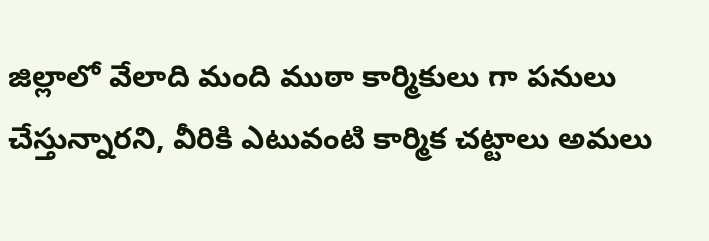జిల్లాలో వేలాది మంది ముఠా కార్మికులు గా పనులు చేస్తున్నారని, వీరికి ఎటువంటి కార్మిక చట్టాలు అమలు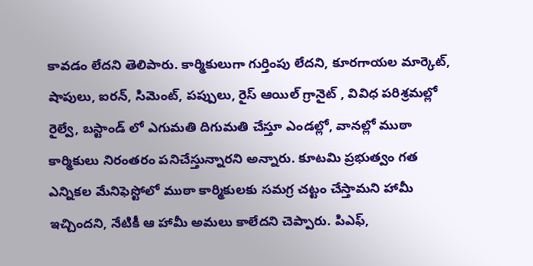కావడం లేదని తెలిపారు. కార్మికులుగా గుర్తింపు లేదని, కూరగాయల మార్కెట్, షాపులు, ఐరన్, సిమెంట్, పప్పులు, రైస్ ఆయిల్ గ్రానైట్ , వివిధ పరిశ్రమల్లో రైల్వే, బస్టాండ్ లో ఎగుమతి దిగుమతి చేస్తూ ఎండల్లో, వానల్లో ముఠా కార్మికులు నిరంతరం పనిచేస్తున్నారని అన్నారు. కూటమి ప్రభుత్వం గత ఎన్నికల మేనిఫెస్టోలో ముఠా కార్మికులకు సమగ్ర చట్టం చేస్తామని హామీ ఇచ్చిందని, నేటికీ ఆ హామీ అమలు కాలేదని చెప్పారు. పిఎఫ్,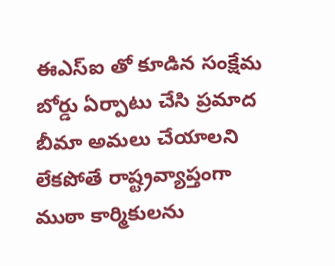ఈఎస్ఐ తో కూడిన సంక్షేమ బోర్డు ఏర్పాటు చేసి ప్రమాద బీమా అమలు చేయాలని లేకపోతే రాష్ట్రవ్యాప్తంగా ముఠా కార్మికులను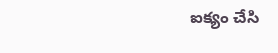ఐక్యం చేసి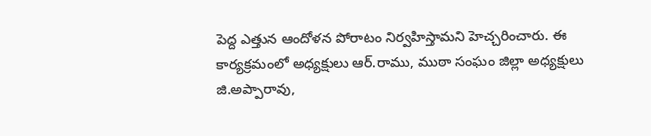పెద్ద ఎత్తున ఆందోళన పోరాటం నిర్వహిస్తామని హెచ్చరించారు. ఈ కార్యక్రమంలో అధ్యక్షులు ఆర్.రాము, ముఠా సంఘం జిల్లా అధ్యక్షులు జి.అప్పారావు,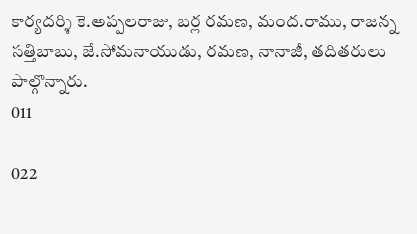కార్యదర్శి కె.అప్పలరాజు, బర్ల రమణ, మంద.రాము, రాజన్న సత్తిబాబు, జే.సోమనాయుడు, రమణ, నానాజీ, తదితరులు పాల్గొన్నారు.
011

022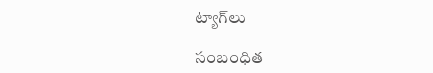ట్యాగ్‌లు

సంబంధిత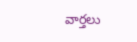వార్తలు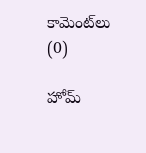కామెంట్‌లు (0)

హోమ్